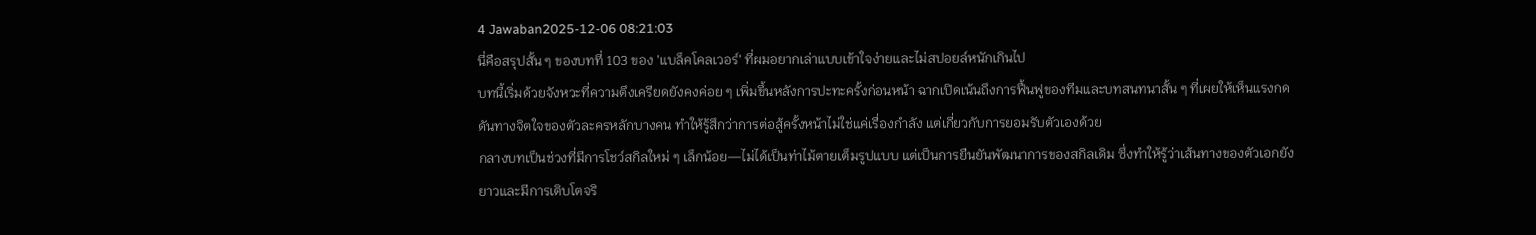4 Jawaban2025-12-06 08:21:03
นี่คือสรุปสั้น ๆ ของบทที่ 103 ของ 'แบล็คโคลเวอร์' ที่ผมอยากเล่าแบบเข้าใจง่ายและไม่สปอยล์หนักเกินไป
บทนี้เริ่มด้วยจังหวะที่ความตึงเครียดยังคงค่อย ๆ เพิ่มขึ้นหลังการปะทะครั้งก่อนหน้า ฉากเปิดเน้นถึงการฟื้นฟูของทีมและบทสนทนาสั้น ๆ ที่เผยให้เห็นแรงกดดันทางจิตใจของตัวละครหลักบางคน ทำให้รู้สึกว่าการต่อสู้ครั้งหน้าไม่ใช่แค่เรื่องกำลัง แต่เกี่ยวกับการยอมรับตัวเองด้วย
กลางบทเป็นช่วงที่มีการโชว์สกิลใหม่ ๆ เล็กน้อย—ไม่ได้เป็นท่าไม้ตายเต็มรูปแบบ แต่เป็นการยืนยันพัฒนาการของสกิลเดิม ซึ่งทำให้รู้ว่าเส้นทางของตัวเอกยังยาวและมีการเติบโตจริ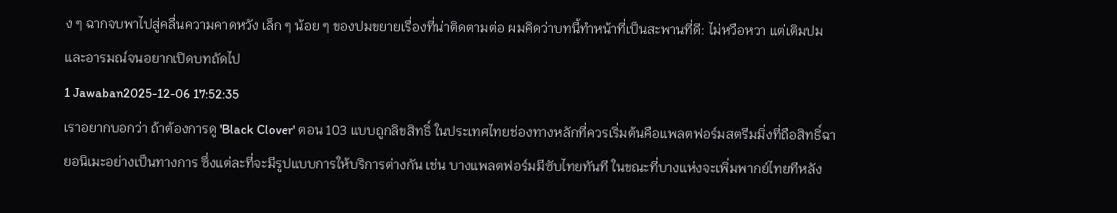ง ๆ ฉากจบพาไปสู่คลื่นความคาดหวัง เล็ก ๆ น้อย ๆ ของปมขยายเรื่องที่น่าติดตามต่อ ผมคิดว่าบทนี้ทำหน้าที่เป็นสะพานที่ดี: ไม่หวือหวา แต่เติมปมและอารมณ์จนอยากเปิดบทถัดไป
1 Jawaban2025-12-06 17:52:35
เราอยากบอกว่า ถ้าต้องการดู 'Black Clover' ตอน 103 แบบถูกลิขสิทธิ์ ในประเทศไทยช่องทางหลักที่ควรเริ่มต้นคือแพลตฟอร์มสตรีมมิ่งที่ถือสิทธิ์ฉายอนิเมะอย่างเป็นทางการ ซึ่งแต่ละที่จะมีรูปแบบการให้บริการต่างกัน เช่น บางแพลตฟอร์มมีซับไทยทันที ในขณะที่บางแห่งจะเพิ่มพากย์ไทยทีหลัง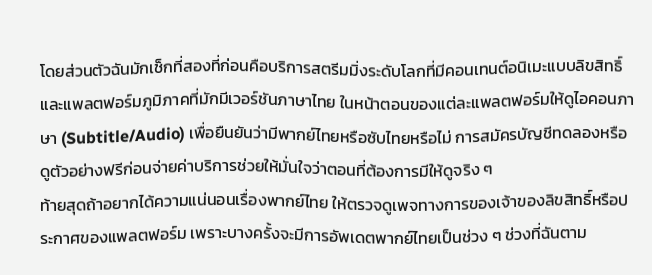โดยส่วนตัวฉันมักเช็กที่สองที่ก่อนคือบริการสตรีมมิ่งระดับโลกที่มีคอนเทนต์อนิเมะแบบลิขสิทธิ์ และแพลตฟอร์มภูมิภาคที่มักมีเวอร์ชันภาษาไทย ในหน้าตอนของแต่ละแพลตฟอร์มให้ดูไอคอนภาษา (Subtitle/Audio) เพื่อยืนยันว่ามีพากย์ไทยหรือซับไทยหรือไม่ การสมัครบัญชีทดลองหรือดูตัวอย่างฟรีก่อนจ่ายค่าบริการช่วยให้มั่นใจว่าตอนที่ต้องการมีให้ดูจริง ๆ
ท้ายสุดถ้าอยากได้ความแน่นอนเรื่องพากย์ไทย ให้ตรวจดูเพจทางการของเจ้าของลิขสิทธิ์หรือประกาศของแพลตฟอร์ม เพราะบางครั้งจะมีการอัพเดตพากย์ไทยเป็นช่วง ๆ ช่วงที่ฉันตาม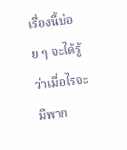เรื่องนี้บ่อย ๆ จะได้รู้ว่าเมื่อไรจะมีพาก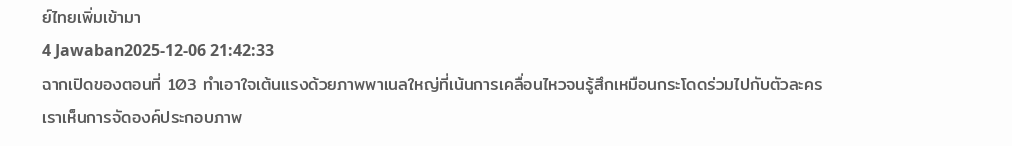ย์ไทยเพิ่มเข้ามา
4 Jawaban2025-12-06 21:42:33
ฉากเปิดของตอนที่ 103 ทำเอาใจเต้นแรงด้วยภาพพาเนลใหญ่ที่เน้นการเคลื่อนไหวจนรู้สึกเหมือนกระโดดร่วมไปกับตัวละคร
เราเห็นการจัดองค์ประกอบภาพ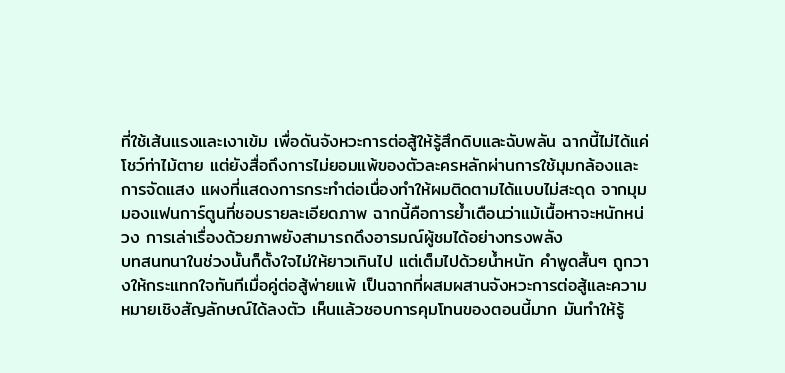ที่ใช้เส้นแรงและเงาเข้ม เพื่อดันจังหวะการต่อสู้ให้รู้สึกดิบและฉับพลัน ฉากนี้ไม่ได้แค่โชว์ท่าไม้ตาย แต่ยังสื่อถึงการไม่ยอมแพ้ของตัวละครหลักผ่านการใช้มุมกล้องและการจัดแสง แผงที่แสดงการกระทำต่อเนื่องทำให้ผมติดตามได้แบบไม่สะดุด จากมุมมองแฟนการ์ตูนที่ชอบรายละเอียดภาพ ฉากนี้คือการย้ำเตือนว่าแม้เนื้อหาจะหนักหน่วง การเล่าเรื่องด้วยภาพยังสามารถดึงอารมณ์ผู้ชมได้อย่างทรงพลัง
บทสนทนาในช่วงนั้นก็ตั้งใจไม่ให้ยาวเกินไป แต่เต็มไปด้วยน้ำหนัก คำพูดสั้นๆ ถูกวางให้กระแทกใจทันทีเมื่อคู่ต่อสู้พ่ายแพ้ เป็นฉากที่ผสมผสานจังหวะการต่อสู้และความหมายเชิงสัญลักษณ์ได้ลงตัว เห็นแล้วชอบการคุมโทนของตอนนี้มาก มันทำให้รู้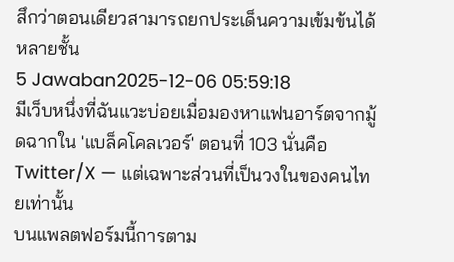สึกว่าตอนเดียวสามารถยกประเด็นความเข้มข้นได้หลายชั้น
5 Jawaban2025-12-06 05:59:18
มีเว็บหนึ่งที่ฉันแวะบ่อยเมื่อมองหาแฟนอาร์ตจากมู้ดฉากใน 'แบล็คโคลเวอร์' ตอนที่ 103 นั่นคือ Twitter/X — แต่เฉพาะส่วนที่เป็นวงในของคนไทยเท่านั้น
บนแพลตฟอร์มนี้การตาม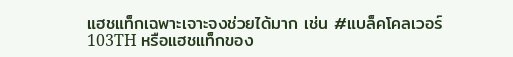แฮชแท็กเฉพาะเจาะจงช่วยได้มาก เช่น #แบล็คโคลเวอร์103TH หรือแฮชแท็กของ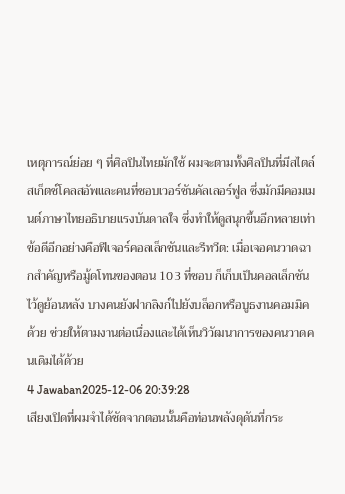เหตุการณ์ย่อย ๆ ที่ศิลปินไทยมักใช้ ผมจะตามทั้งศิลปินที่มีสไตล์สเก็ตช์โคลสอัพและคนที่ชอบเวอร์ชันคัลเลอร์ฟูล ซึ่งมักมีคอมเมนต์ภาษาไทยอธิบายแรงบันดาลใจ ซึ่งทำให้ดูสนุกขึ้นอีกหลายเท่า
ข้อดีอีกอย่างคือฟีเจอร์คอลเล็กชันและรีทวีต: เมื่อเจอคนวาดฉากสำคัญหรือมู้ดโทนของตอน 103 ที่ชอบ ก็เก็บเป็นคอลเล็กชันไว้ดูย้อนหลัง บางคนยังฝากลิงก์ไปยังบล็อกหรือบูธงานคอมมิคด้วย ช่วยให้ตามงานต่อเนื่องและได้เห็นวิวัฒนาการของคนวาดคนเดิมได้ด้วย
4 Jawaban2025-12-06 20:39:28
เสียงเปิดที่ผมจำได้ชัดจากตอนนั้นคือท่อนพลังดุดันที่กระ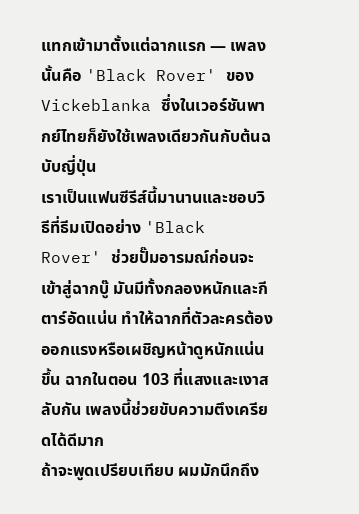แทกเข้ามาตั้งแต่ฉากแรก — เพลงนั้นคือ 'Black Rover' ของ Vickeblanka ซึ่งในเวอร์ชันพากย์ไทยก็ยังใช้เพลงเดียวกันกับต้นฉบับญี่ปุ่น
เราเป็นแฟนซีรีส์นี้มานานและชอบวิธีที่ธีมเปิดอย่าง 'Black Rover' ช่วยปั๊มอารมณ์ก่อนจะเข้าสู่ฉากบู๊ มันมีทั้งกลองหนักและกีตาร์อัดแน่น ทำให้ฉากที่ตัวละครต้องออกแรงหรือเผชิญหน้าดูหนักแน่นขึ้น ฉากในตอน 103 ที่แสงและเงาสลับกัน เพลงนี้ช่วยขับความตึงเครียดได้ดีมาก
ถ้าจะพูดเปรียบเทียบ ผมมักนึกถึง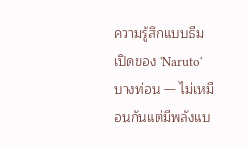ความรู้สึกแบบธีมเปิดของ 'Naruto' บางท่อน — ไม่เหมือนกันแต่มีพลังแบ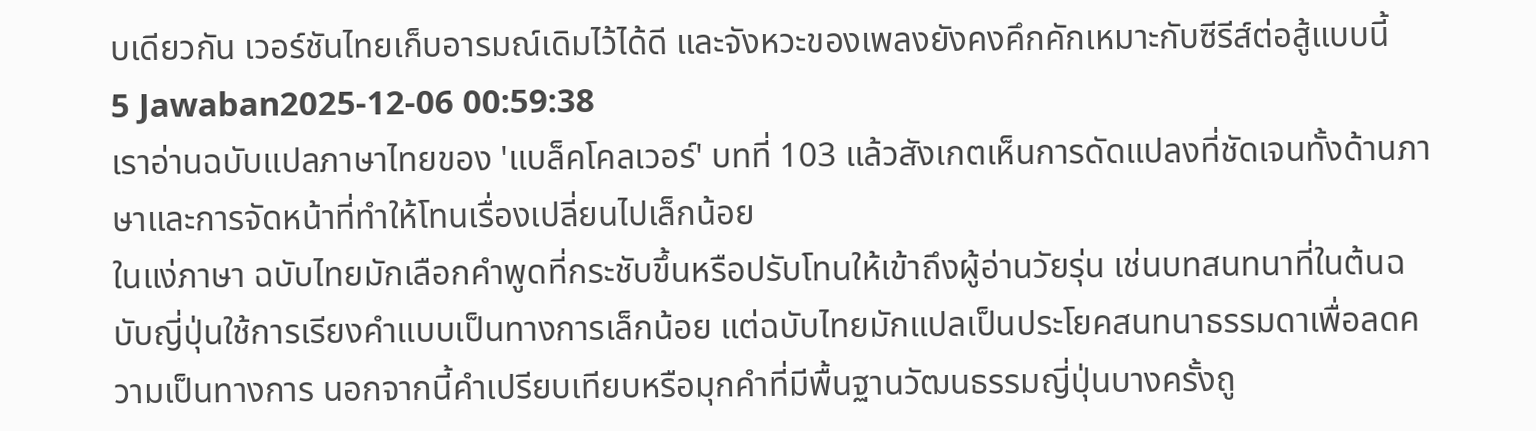บเดียวกัน เวอร์ชันไทยเก็บอารมณ์เดิมไว้ได้ดี และจังหวะของเพลงยังคงคึกคักเหมาะกับซีรีส์ต่อสู้แบบนี้
5 Jawaban2025-12-06 00:59:38
เราอ่านฉบับแปลภาษาไทยของ 'แบล็คโคลเวอร์' บทที่ 103 แล้วสังเกตเห็นการดัดแปลงที่ชัดเจนทั้งด้านภาษาและการจัดหน้าที่ทำให้โทนเรื่องเปลี่ยนไปเล็กน้อย
ในแง่ภาษา ฉบับไทยมักเลือกคำพูดที่กระชับขึ้นหรือปรับโทนให้เข้าถึงผู้อ่านวัยรุ่น เช่นบทสนทนาที่ในต้นฉบับญี่ปุ่นใช้การเรียงคำแบบเป็นทางการเล็กน้อย แต่ฉบับไทยมักแปลเป็นประโยคสนทนาธรรมดาเพื่อลดความเป็นทางการ นอกจากนี้คำเปรียบเทียบหรือมุกคำที่มีพื้นฐานวัฒนธรรมญี่ปุ่นบางครั้งถู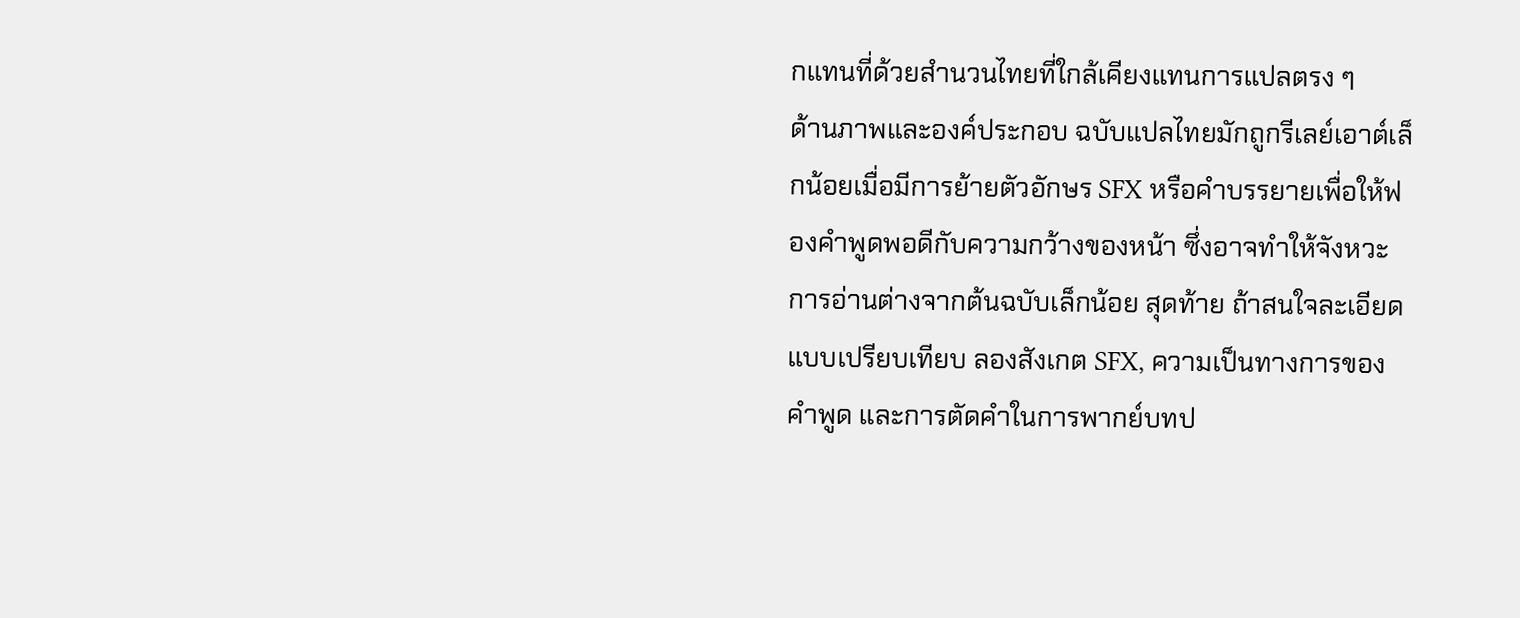กแทนที่ด้วยสำนวนไทยที่ใกล้เคียงแทนการแปลตรง ๆ
ด้านภาพและองค์ประกอบ ฉบับแปลไทยมักถูกรีเลย์เอาต์เล็กน้อยเมื่อมีการย้ายตัวอักษร SFX หรือคำบรรยายเพื่อให้ฟองคำพูดพอดีกับความกว้างของหน้า ซึ่งอาจทำให้จังหวะการอ่านต่างจากต้นฉบับเล็กน้อย สุดท้าย ถ้าสนใจละเอียดแบบเปรียบเทียบ ลองสังเกต SFX, ความเป็นทางการของคำพูด และการตัดคำในการพากย์บทป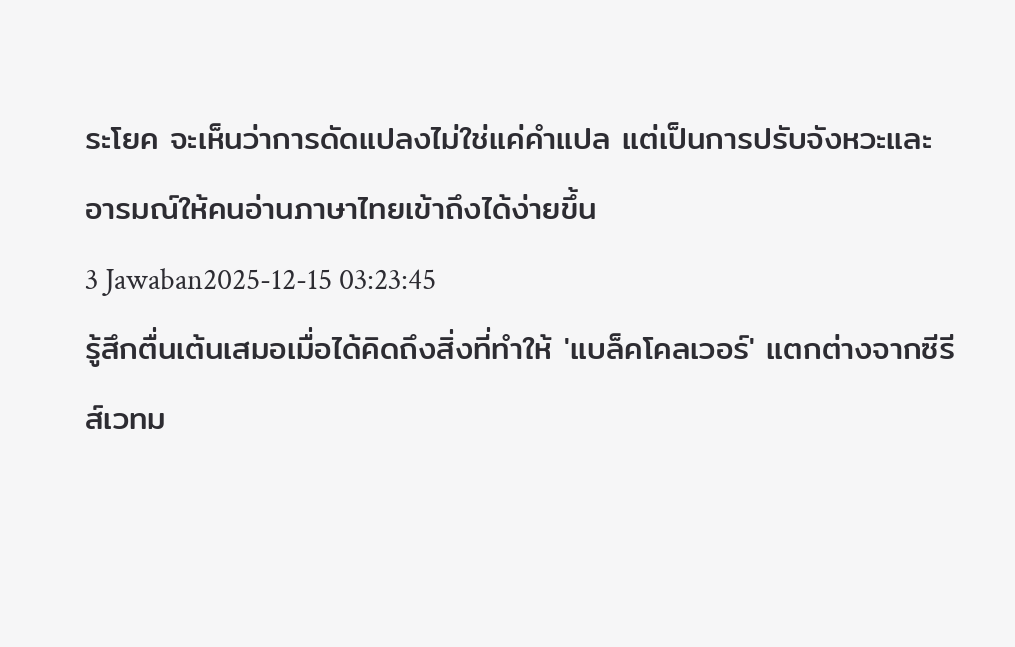ระโยค จะเห็นว่าการดัดแปลงไม่ใช่แค่คำแปล แต่เป็นการปรับจังหวะและอารมณ์ให้คนอ่านภาษาไทยเข้าถึงได้ง่ายขึ้น
3 Jawaban2025-12-15 03:23:45
รู้สึกตื่นเต้นเสมอเมื่อได้คิดถึงสิ่งที่ทำให้ 'แบล็คโคลเวอร์' แตกต่างจากซีรีส์เวทม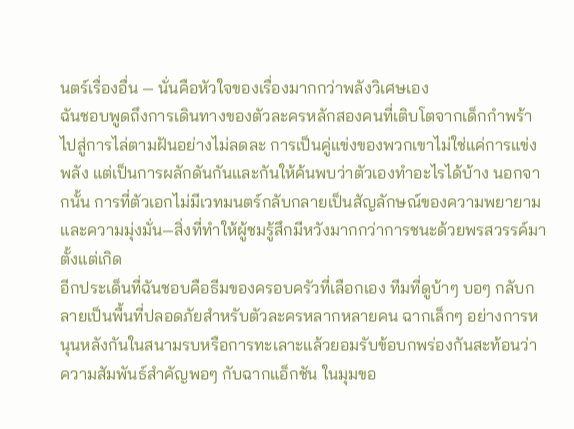นตร์เรื่องอื่น — นั่นคือหัวใจของเรื่องมากกว่าพลังวิเศษเอง
ฉันชอบพูดถึงการเดินทางของตัวละครหลักสองคนที่เติบโตจากเด็กกำพร้าไปสู่การไล่ตามฝันอย่างไม่ลดละ การเป็นคู่แข่งของพวกเขาไม่ใช่แค่การแข่งพลัง แต่เป็นการผลักดันกันและกันให้ค้นพบว่าตัวเองทำอะไรได้บ้าง นอกจากนั้น การที่ตัวเอกไม่มีเวทมนตร์กลับกลายเป็นสัญลักษณ์ของความพยายามและความมุ่งมั่น—สิ่งที่ทำให้ผู้ชมรู้สึกมีหวังมากกว่าการชนะด้วยพรสวรรค์มาตั้งแต่เกิด
อีกประเด็นที่ฉันชอบคือธีมของครอบครัวที่เลือกเอง ทีมที่ดูบ้าๆ บอๆ กลับกลายเป็นพื้นที่ปลอดภัยสำหรับตัวละครหลากหลายคน ฉากเล็กๆ อย่างการหนุนหลังกันในสนามรบหรือการทะเลาะแล้วยอมรับข้อบกพร่องกันสะท้อนว่าความสัมพันธ์สำคัญพอๆ กับฉากแอ็กชัน ในมุมขอ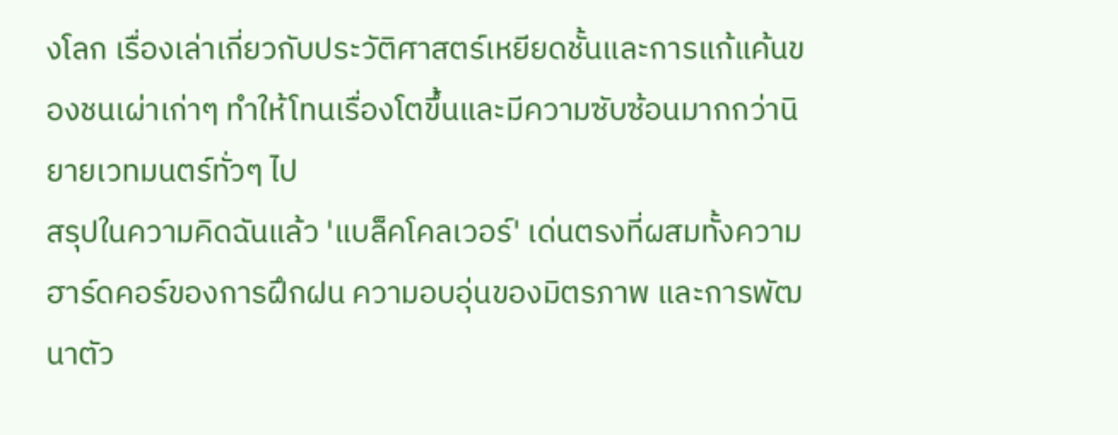งโลก เรื่องเล่าเกี่ยวกับประวัติศาสตร์เหยียดชั้นและการแก้แค้นของชนเผ่าเก่าๆ ทำให้โทนเรื่องโตขึ้นและมีความซับซ้อนมากกว่านิยายเวทมนตร์ทั่วๆ ไป
สรุปในความคิดฉันแล้ว 'แบล็คโคลเวอร์' เด่นตรงที่ผสมทั้งความฮาร์ดคอร์ของการฝึกฝน ความอบอุ่นของมิตรภาพ และการพัฒนาตัว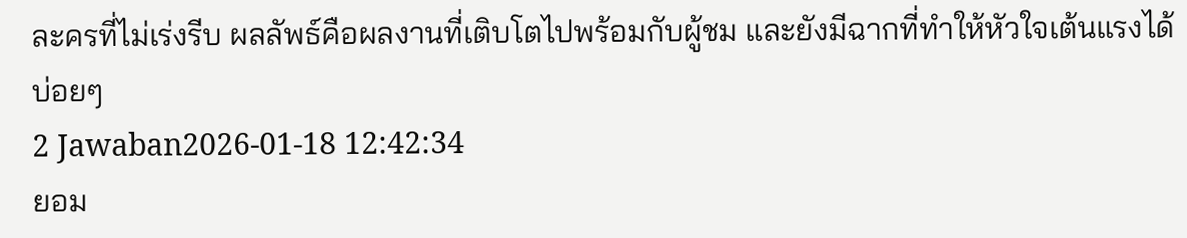ละครที่ไม่เร่งรีบ ผลลัพธ์คือผลงานที่เติบโตไปพร้อมกับผู้ชม และยังมีฉากที่ทำให้หัวใจเต้นแรงได้บ่อยๆ
2 Jawaban2026-01-18 12:42:34
ยอม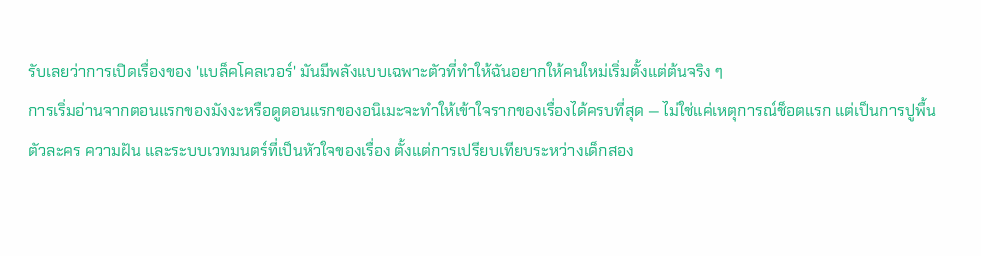รับเลยว่าการเปิดเรื่องของ 'แบล็คโคลเวอร์' มันมีพลังแบบเฉพาะตัวที่ทำให้ฉันอยากให้คนใหม่เริ่มตั้งแต่ต้นจริง ๆ
การเริ่มอ่านจากตอนแรกของมังงะหรือดูตอนแรกของอนิเมะจะทำให้เข้าใจรากของเรื่องได้ครบที่สุด — ไม่ใช่แค่เหตุการณ์ช็อตแรก แต่เป็นการปูพื้นตัวละคร ความฝัน และระบบเวทมนตร์ที่เป็นหัวใจของเรื่อง ตั้งแต่การเปรียบเทียบระหว่างเด็กสอง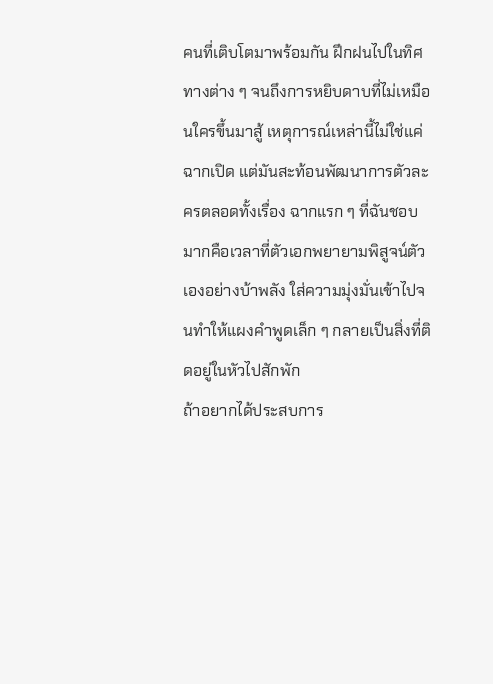คนที่เติบโตมาพร้อมกัน ฝึกฝนไปในทิศทางต่าง ๆ จนถึงการหยิบดาบที่ไม่เหมือนใครขึ้นมาสู้ เหตุการณ์เหล่านี้ไม่ใช่แค่ฉากเปิด แต่มันสะท้อนพัฒนาการตัวละครตลอดทั้งเรื่อง ฉากแรก ๆ ที่ฉันชอบมากคือเวลาที่ตัวเอกพยายามพิสูจน์ตัวเองอย่างบ้าพลัง ใส่ความมุ่งมั่นเข้าไปจนทำให้แผงคำพูดเล็ก ๆ กลายเป็นสิ่งที่ติดอยู่ในหัวไปสักพัก
ถ้าอยากได้ประสบการ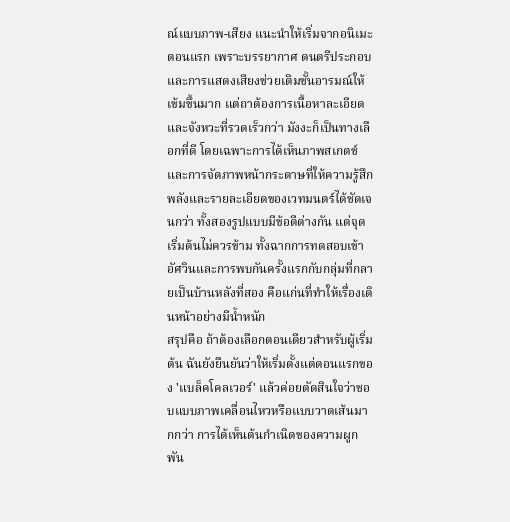ณ์แบบภาพ-เสียง แนะนำให้เริ่มจากอนิเมะตอนแรก เพราะบรรยากาศ ดนตรีประกอบ และการแสดงเสียงช่วยเติมชั้นอารมณ์ให้เข้มขึ้นมาก แต่ถาต้องการเนื้อหาละเอียดและจังหวะที่รวดเร็วกว่า มังงะก็เป็นทางเลือกที่ดี โดยเฉพาะการได้เห็นภาพสเกตช์และการจัดภาพหน้ากระดาษที่ให้ความรู้สึกพลังและรายละเอียดของเวทมนตร์ได้ชัดเจนกว่า ทั้งสองรูปแบบมีข้อดีต่างกัน แต่จุดเริ่มต้นไม่ควรข้าม ทั้งฉากการทดสอบเข้าอัศวินและการพบกันครั้งแรกกับกลุ่มที่กลายเป็นบ้านหลังที่สอง คือแก่นที่ทำให้เรื่องเดินหน้าอย่างมีน้ำหนัก
สรุปคือ ถ้าต้องเลือกตอนเดียวสำหรับผู้เริ่มต้น ฉันยังยืนยันว่าให้เริ่มตั้งแต่ตอนแรกของ 'แบล็คโคลเวอร์' แล้วค่อยตัดสินใจว่าชอบแบบภาพเคลื่อนไหวหรือแบบวาดเส้นมากกว่า การได้เห็นต้นกำเนิดของความผูกพัน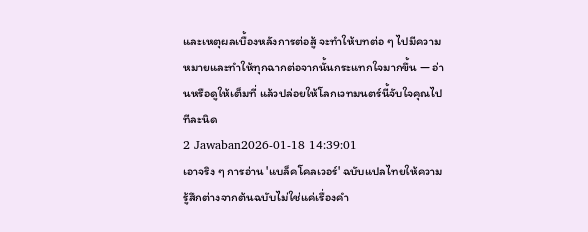และเหตุผลเบื้องหลังการต่อสู้ จะทำให้บทต่อ ๆ ไปมีความหมายและทำให้ทุกฉากต่อจากนั้นกระแทกใจมากขึ้น — อ่านหรือดูให้เต็มที่ แล้วปล่อยให้โลกเวทมนตร์นี้จับใจคุณไปทีละนิด
2 Jawaban2026-01-18 14:39:01
เอาจริง ๆ การอ่าน 'แบล็คโคลเวอร์' ฉบับแปลไทยให้ความรู้สึกต่างจากต้นฉบับไม่ใช่แค่เรื่องคำ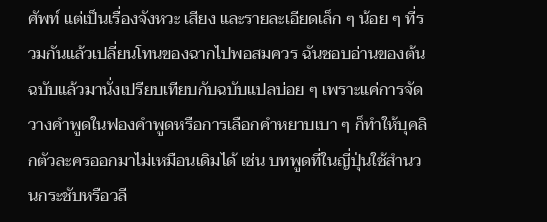ศัพท์ แต่เป็นเรื่องจังหวะ เสียง และรายละเอียดเล็ก ๆ น้อย ๆ ที่รวมกันแล้วเปลี่ยนโทนของฉากไปพอสมควร ฉันชอบอ่านของต้นฉบับแล้วมานั่งเปรียบเทียบกับฉบับแปลบ่อย ๆ เพราะแค่การจัดวางคำพูดในฟองคำพูดหรือการเลือกคำหยาบเบา ๆ ก็ทำให้บุคลิกตัวละครออกมาไม่เหมือนเดิมได้ เช่น บทพูดที่ในญี่ปุ่นใช้สำนวนกระชับหรือวลี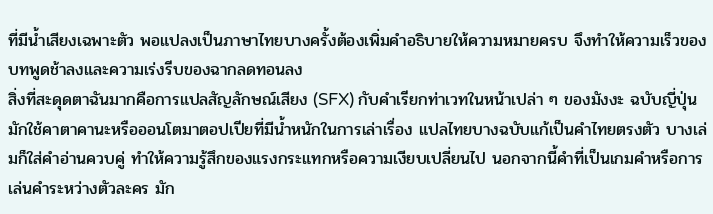ที่มีน้ำเสียงเฉพาะตัว พอแปลงเป็นภาษาไทยบางครั้งต้องเพิ่มคำอธิบายให้ความหมายครบ จึงทำให้ความเร็วของบทพูดช้าลงและความเร่งรีบของฉากลดทอนลง
สิ่งที่สะดุดตาฉันมากคือการแปลสัญลักษณ์เสียง (SFX) กับคำเรียกท่าเวทในหน้าเปล่า ๆ ของมังงะ ฉบับญี่ปุ่นมักใช้คาตาคานะหรือออนโตมาตอปเปียที่มีน้ำหนักในการเล่าเรื่อง แปลไทยบางฉบับแก้เป็นคำไทยตรงตัว บางเล่มก็ใส่คำอ่านควบคู่ ทำให้ความรู้สึกของแรงกระแทกหรือความเงียบเปลี่ยนไป นอกจากนี้คำที่เป็นเกมคำหรือการเล่นคำระหว่างตัวละคร มัก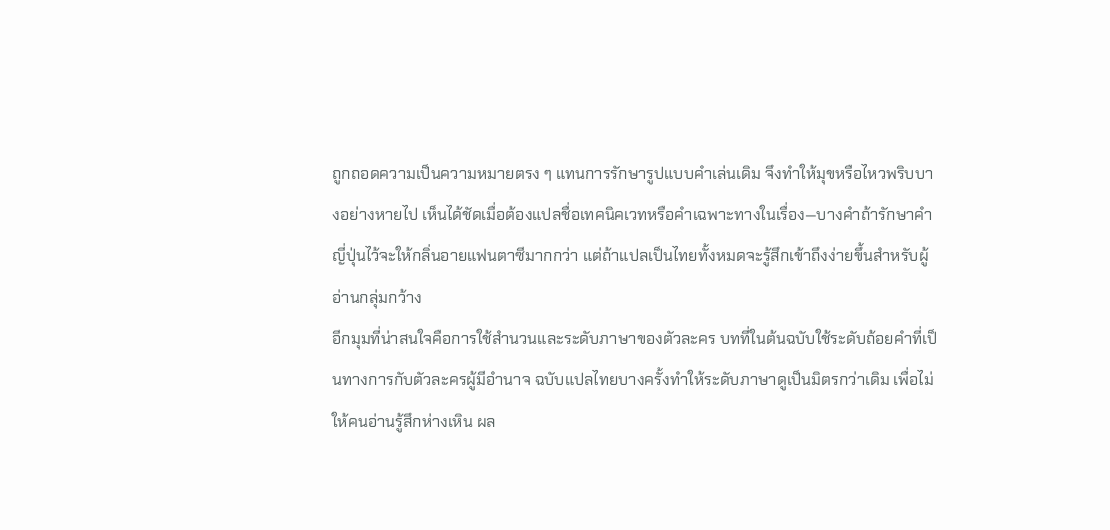ถูกถอดความเป็นความหมายตรง ๆ แทนการรักษารูปแบบคำเล่นเดิม จึงทำให้มุขหรือไหวพริบบางอย่างหายไป เห็นได้ชัดเมื่อต้องแปลชื่อเทคนิคเวทหรือคำเฉพาะทางในเรื่อง—บางคำถ้ารักษาคำญี่ปุ่นไว้จะให้กลิ่นอายแฟนตาซีมากกว่า แต่ถ้าแปลเป็นไทยทั้งหมดจะรู้สึกเข้าถึงง่ายขึ้นสำหรับผู้อ่านกลุ่มกว้าง
อีกมุมที่น่าสนใจคือการใช้สำนวนและระดับภาษาของตัวละคร บทที่ในต้นฉบับใช้ระดับถ้อยคำที่เป็นทางการกับตัวละครผู้มีอำนาจ ฉบับแปลไทยบางครั้งทำให้ระดับภาษาดูเป็นมิตรกว่าเดิม เพื่อไม่ให้คนอ่านรู้สึกห่างเหิน ผล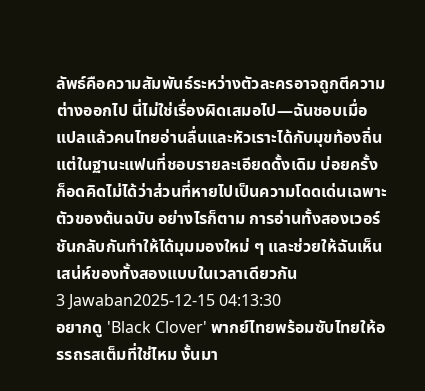ลัพธ์คือความสัมพันธ์ระหว่างตัวละครอาจถูกตีความต่างออกไป นี่ไม่ใช่เรื่องผิดเสมอไป—ฉันชอบเมื่อแปลแล้วคนไทยอ่านลื่นและหัวเราะได้กับมุขท้องถิ่น แต่ในฐานะแฟนที่ชอบรายละเอียดดั้งเดิม บ่อยครั้งก็อดคิดไม่ได้ว่าส่วนที่หายไปเป็นความโดดเด่นเฉพาะตัวของต้นฉบับ อย่างไรก็ตาม การอ่านทั้งสองเวอร์ชันกลับกันทำให้ได้มุมมองใหม่ ๆ และช่วยให้ฉันเห็นเสน่ห์ของทั้งสองแบบในเวลาเดียวกัน
3 Jawaban2025-12-15 04:13:30
อยากดู 'Black Clover' พากย์ไทยพร้อมซับไทยให้อรรถรสเต็มที่ใช่ไหม งั้นมา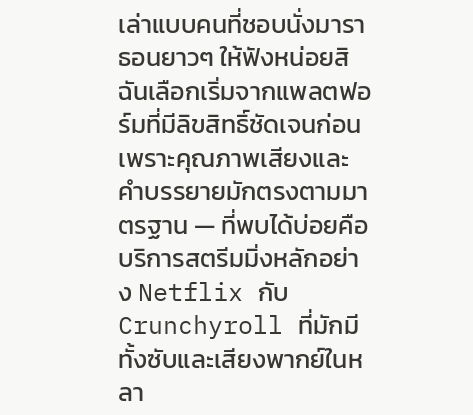เล่าแบบคนที่ชอบนั่งมาราธอนยาวๆ ให้ฟังหน่อยสิ
ฉันเลือกเริ่มจากแพลตฟอร์มที่มีลิขสิทธิ์ชัดเจนก่อน เพราะคุณภาพเสียงและคำบรรยายมักตรงตามมาตรฐาน — ที่พบได้บ่อยคือบริการสตรีมมิ่งหลักอย่าง Netflix กับ Crunchyroll ที่มักมีทั้งซับและเสียงพากย์ในหลา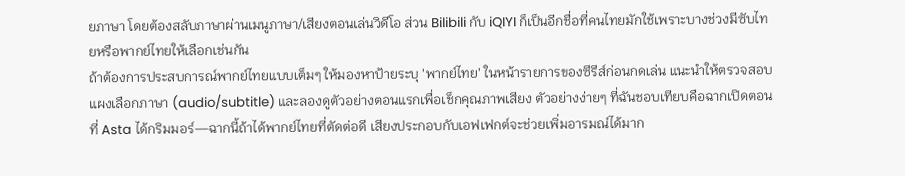ยภาษา โดยต้องสลับภาษาผ่านเมนูภาษา/เสียงตอนเล่นวิดีโอ ส่วน Bilibili กับ iQIYI ก็เป็นอีกชื่อที่คนไทยมักใช้เพราะบางช่วงมีซับไทยหรือพากย์ไทยให้เลือกเช่นกัน
ถ้าต้องการประสบการณ์พากย์ไทยแบบเต็มๆ ให้มองหาป้ายระบุ 'พากย์ไทย' ในหน้ารายการของซีรีส์ก่อนกดเล่น แนะนำให้ตรวจสอบแผงเลือกภาษา (audio/subtitle) และลองดูตัวอย่างตอนแรกเพื่อเช็กคุณภาพเสียง ตัวอย่างง่ายๆ ที่ฉันชอบเทียบคือฉากเปิดตอนที่ Asta ได้กริมมอร์—ฉากนี้ถ้าได้พากย์ไทยที่ตัดต่อดี เสียงประกอบกับเอฟเฟกต์จะช่วยเพิ่มอารมณ์ได้มาก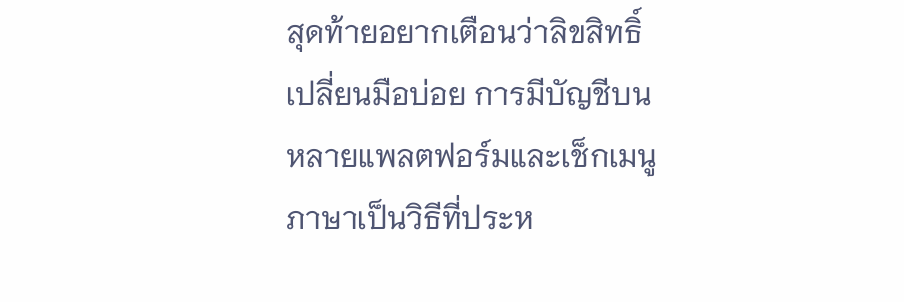สุดท้ายอยากเตือนว่าลิขสิทธิ์เปลี่ยนมือบ่อย การมีบัญชีบนหลายแพลตฟอร์มและเช็กเมนูภาษาเป็นวิธีที่ประห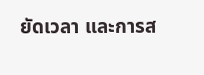ยัดเวลา และการส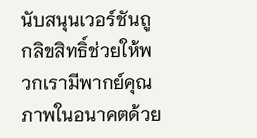นับสนุนเวอร์ชันถูกลิขสิทธิ์ช่วยให้พวกเรามีพากย์คุณภาพในอนาคตด้วย